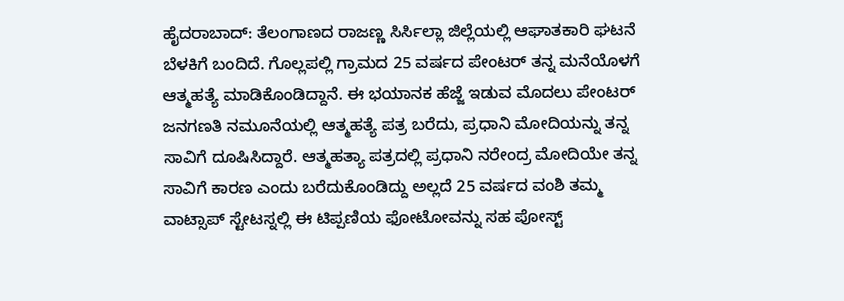ಹೈದರಾಬಾದ್: ತೆಲಂಗಾಣದ ರಾಜಣ್ಣ ಸಿರ್ಸಿಲ್ಲಾ ಜಿಲ್ಲೆಯಲ್ಲಿ ಆಘಾತಕಾರಿ ಘಟನೆ ಬೆಳಕಿಗೆ ಬಂದಿದೆ. ಗೊಲ್ಲಪಲ್ಲಿ ಗ್ರಾಮದ 25 ವರ್ಷದ ಪೇಂಟರ್ ತನ್ನ ಮನೆಯೊಳಗೆ ಆತ್ಮಹತ್ಯೆ ಮಾಡಿಕೊಂಡಿದ್ದಾನೆ. ಈ ಭಯಾನಕ ಹೆಜ್ಜೆ ಇಡುವ ಮೊದಲು ಪೇಂಟರ್ ಜನಗಣತಿ ನಮೂನೆಯಲ್ಲಿ ಆತ್ಮಹತ್ಯೆ ಪತ್ರ ಬರೆದು, ಪ್ರಧಾನಿ ಮೋದಿಯನ್ನು ತನ್ನ ಸಾವಿಗೆ ದೂಷಿಸಿದ್ದಾರೆ. ಆತ್ಮಹತ್ಯಾ ಪತ್ರದಲ್ಲಿ ಪ್ರಧಾನಿ ನರೇಂದ್ರ ಮೋದಿಯೇ ತನ್ನ ಸಾವಿಗೆ ಕಾರಣ ಎಂದು ಬರೆದುಕೊಂಡಿದ್ದು ಅಲ್ಲದೆ 25 ವರ್ಷದ ವಂಶಿ ತಮ್ಮ ವಾಟ್ಸಾಪ್ ಸ್ಟೇಟಸ್ನಲ್ಲಿ ಈ ಟಿಪ್ಪಣಿಯ ಫೋಟೋವನ್ನು ಸಹ ಪೋಸ್ಟ್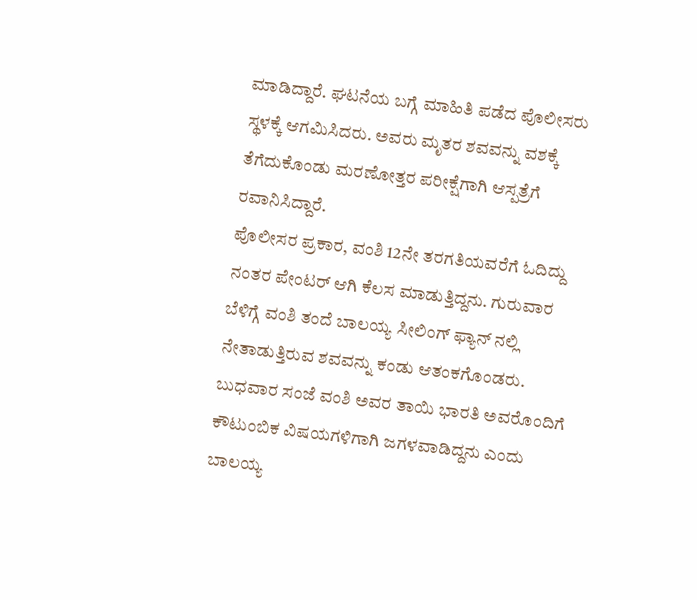ಮಾಡಿದ್ದಾರೆ. ಘಟನೆಯ ಬಗ್ಗೆ ಮಾಹಿತಿ ಪಡೆದ ಪೊಲೀಸರು ಸ್ಥಳಕ್ಕೆ ಆಗಮಿಸಿದರು. ಅವರು ಮೃತರ ಶವವನ್ನು ವಶಕ್ಕೆ ತೆಗೆದುಕೊಂಡು ಮರಣೋತ್ತರ ಪರೀಕ್ಷೆಗಾಗಿ ಆಸ್ಪತ್ರೆಗೆ ರವಾನಿಸಿದ್ದಾರೆ.
ಪೊಲೀಸರ ಪ್ರಕಾರ, ವಂಶಿ 12ನೇ ತರಗತಿಯವರೆಗೆ ಓದಿದ್ದು ನಂತರ ಪೇಂಟರ್ ಆಗಿ ಕೆಲಸ ಮಾಡುತ್ತಿದ್ದನು. ಗುರುವಾರ ಬೆಳಿಗ್ಗೆ ವಂಶಿ ತಂದೆ ಬಾಲಯ್ಯ ಸೀಲಿಂಗ್ ಫ್ಯಾನ್ ನಲ್ಲಿ ನೇತಾಡುತ್ತಿರುವ ಶವವನ್ನು ಕಂಡು ಆತಂಕಗೊಂಡರು. ಬುಧವಾರ ಸಂಜೆ ವಂಶಿ ಅವರ ತಾಯಿ ಭಾರತಿ ಅವರೊಂದಿಗೆ ಕೌಟುಂಬಿಕ ವಿಷಯಗಳಿಗಾಗಿ ಜಗಳವಾಡಿದ್ದನು ಎಂದು ಬಾಲಯ್ಯ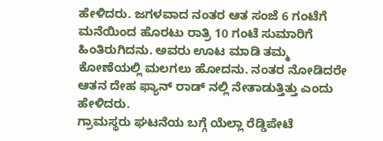ಹೇಳಿದರು. ಜಗಳವಾದ ನಂತರ ಆತ ಸಂಜೆ 6 ಗಂಟೆಗೆ ಮನೆಯಿಂದ ಹೊರಟು ರಾತ್ರಿ 10 ಗಂಟೆ ಸುಮಾರಿಗೆ ಹಿಂತಿರುಗಿದನು. ಅವರು ಊಟ ಮಾಡಿ ತಮ್ಮ ಕೋಣೆಯಲ್ಲಿ ಮಲಗಲು ಹೋದನು. ನಂತರ ನೋಡಿದರೇ ಆತನ ದೇಹ ಫ್ಯಾನ್ ರಾಡ್ ನಲ್ಲಿ ನೇತಾಡುತ್ತಿತ್ತು ಎಂದು ಹೇಳಿದರು.
ಗ್ರಾಮಸ್ಥರು ಘಟನೆಯ ಬಗ್ಗೆ ಯೆಲ್ಲಾ ರೆಡ್ಡಿಪೇಟೆ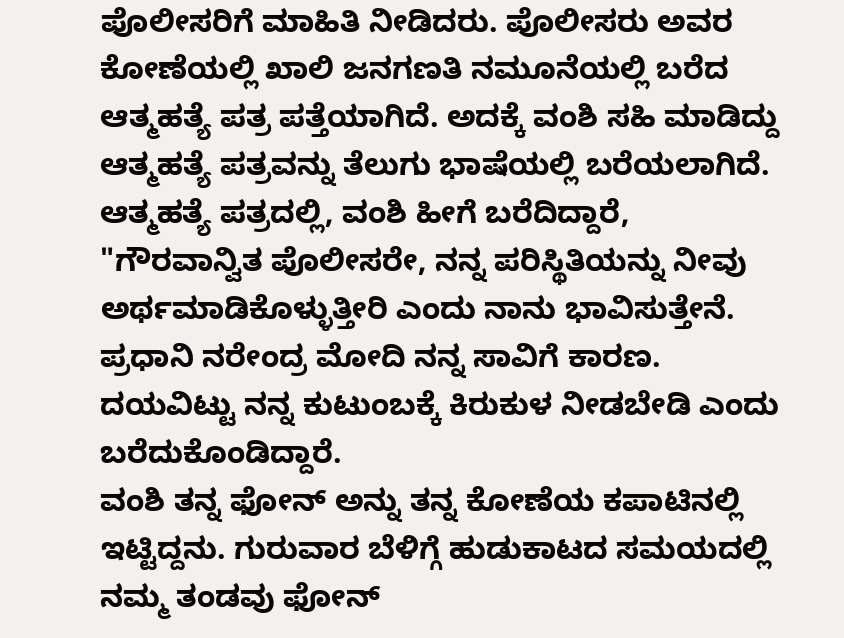ಪೊಲೀಸರಿಗೆ ಮಾಹಿತಿ ನೀಡಿದರು. ಪೊಲೀಸರು ಅವರ ಕೋಣೆಯಲ್ಲಿ ಖಾಲಿ ಜನಗಣತಿ ನಮೂನೆಯಲ್ಲಿ ಬರೆದ ಆತ್ಮಹತ್ಯೆ ಪತ್ರ ಪತ್ತೆಯಾಗಿದೆ. ಅದಕ್ಕೆ ವಂಶಿ ಸಹಿ ಮಾಡಿದ್ದು ಆತ್ಮಹತ್ಯೆ ಪತ್ರವನ್ನು ತೆಲುಗು ಭಾಷೆಯಲ್ಲಿ ಬರೆಯಲಾಗಿದೆ. ಆತ್ಮಹತ್ಯೆ ಪತ್ರದಲ್ಲಿ, ವಂಶಿ ಹೀಗೆ ಬರೆದಿದ್ದಾರೆ, "ಗೌರವಾನ್ವಿತ ಪೊಲೀಸರೇ, ನನ್ನ ಪರಿಸ್ಥಿತಿಯನ್ನು ನೀವು ಅರ್ಥಮಾಡಿಕೊಳ್ಳುತ್ತೀರಿ ಎಂದು ನಾನು ಭಾವಿಸುತ್ತೇನೆ. ಪ್ರಧಾನಿ ನರೇಂದ್ರ ಮೋದಿ ನನ್ನ ಸಾವಿಗೆ ಕಾರಣ. ದಯವಿಟ್ಟು ನನ್ನ ಕುಟುಂಬಕ್ಕೆ ಕಿರುಕುಳ ನೀಡಬೇಡಿ ಎಂದು ಬರೆದುಕೊಂಡಿದ್ದಾರೆ.
ವಂಶಿ ತನ್ನ ಫೋನ್ ಅನ್ನು ತನ್ನ ಕೋಣೆಯ ಕಪಾಟಿನಲ್ಲಿ ಇಟ್ಟಿದ್ದನು. ಗುರುವಾರ ಬೆಳಿಗ್ಗೆ ಹುಡುಕಾಟದ ಸಮಯದಲ್ಲಿ ನಮ್ಮ ತಂಡವು ಫೋನ್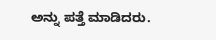ಅನ್ನು ಪತ್ತೆ ಮಾಡಿದರು.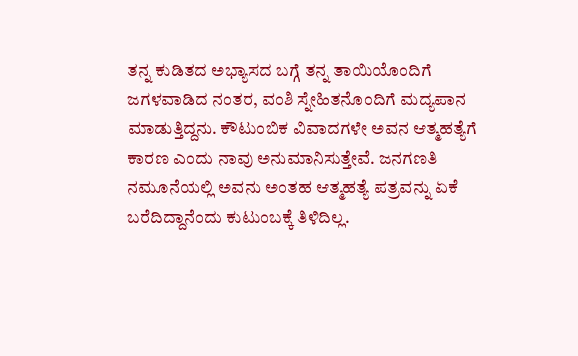ತನ್ನ ಕುಡಿತದ ಅಭ್ಯಾಸದ ಬಗ್ಗೆ ತನ್ನ ತಾಯಿಯೊಂದಿಗೆ ಜಗಳವಾಡಿದ ನಂತರ, ವಂಶಿ ಸ್ನೇಹಿತನೊಂದಿಗೆ ಮದ್ಯಪಾನ ಮಾಡುತ್ತಿದ್ದನು. ಕೌಟುಂಬಿಕ ವಿವಾದಗಳೇ ಅವನ ಆತ್ಮಹತ್ಯೆಗೆ ಕಾರಣ ಎಂದು ನಾವು ಅನುಮಾನಿಸುತ್ತೇವೆ. ಜನಗಣತಿ ನಮೂನೆಯಲ್ಲಿ ಅವನು ಅಂತಹ ಆತ್ಮಹತ್ಯೆ ಪತ್ರವನ್ನು ಏಕೆ ಬರೆದಿದ್ದಾನೆಂದು ಕುಟುಂಬಕ್ಕೆ ತಿಳಿದಿಲ್ಲ.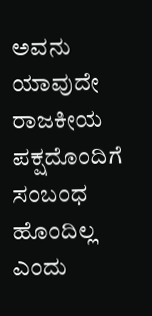ಅವನು ಯಾವುದೇ ರಾಜಕೀಯ ಪಕ್ಷದೊಂದಿಗೆ ಸಂಬಂಧ ಹೊಂದಿಲ್ಲ ಎಂದು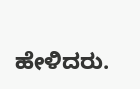ಹೇಳಿದರು.